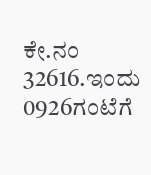ಕೇ.ನಂ 32616.ಇಂದು 0926ಗಂಟೆಗೆ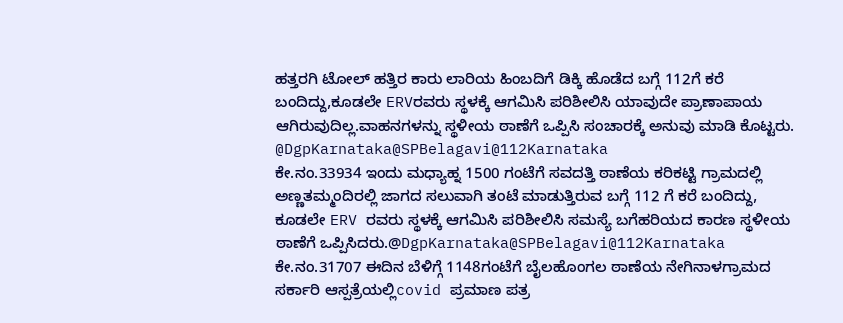ಹತ್ತರಗಿ ಟೋಲ್ ಹತ್ತಿರ ಕಾರು ಲಾರಿಯ ಹಿಂಬದಿಗೆ ಡಿಕ್ಕಿ ಹೊಡೆದ ಬಗ್ಗೆ 112ಗೆ ಕರೆ ಬಂದಿದ್ದು,ಕೂಡಲೇ ERVರವರು ಸ್ಥಳಕ್ಕೆ ಆಗಮಿಸಿ ಪರಿಶೀಲಿಸಿ ಯಾವುದೇ ಪ್ರಾಣಾಪಾಯ ಆಗಿರುವುದಿಲ್ಲ.ವಾಹನಗಳನ್ನು ಸ್ಥಳೀಯ ಠಾಣೆಗೆ ಒಪ್ಪಿಸಿ ಸಂಚಾರಕ್ಕೆ ಅನುವು ಮಾಡಿ ಕೊಟ್ಟರು. @DgpKarnataka@SPBelagavi@112Karnataka
ಕೇ.ನಂ.33934 ಇಂದು ಮಧ್ಯಾಹ್ನ 1500 ಗಂಟೆಗೆ ಸವದತ್ತಿ ಠಾಣೆಯ ಕರಿಕಟ್ಟಿ ಗ್ರಾಮದಲ್ಲಿ ಅಣ್ಣತಮ್ಮಂದಿರಲ್ಲಿ ಜಾಗದ ಸಲುವಾಗಿ ತಂಟೆ ಮಾಡುತ್ತಿರುವ ಬಗ್ಗೆ 112 ಗೆ ಕರೆ ಬಂದಿದ್ದು, ಕೂಡಲೇ ERV ರವರು ಸ್ಥಳಕ್ಕೆ ಆಗಮಿಸಿ ಪರಿಶೀಲಿಸಿ ಸಮಸ್ಯೆ ಬಗೆಹರಿಯದ ಕಾರಣ ಸ್ಥಳೀಯ ಠಾಣೆಗೆ ಒಪ್ಪಿಸಿದರು.@DgpKarnataka@SPBelagavi@112Karnataka
ಕೇ.ನಂ.31707 ಈದಿನ ಬೆಳಿಗ್ಗೆ 1148ಗಂಟೆಗೆ ಬೈಲಹೊಂಗಲ ಠಾಣೆಯ ನೇಗಿನಾಳಗ್ರಾಮದ ಸರ್ಕಾರಿ ಆಸ್ಪತ್ರೆಯಲ್ಲಿcovid ಪ್ರಮಾಣ ಪತ್ರ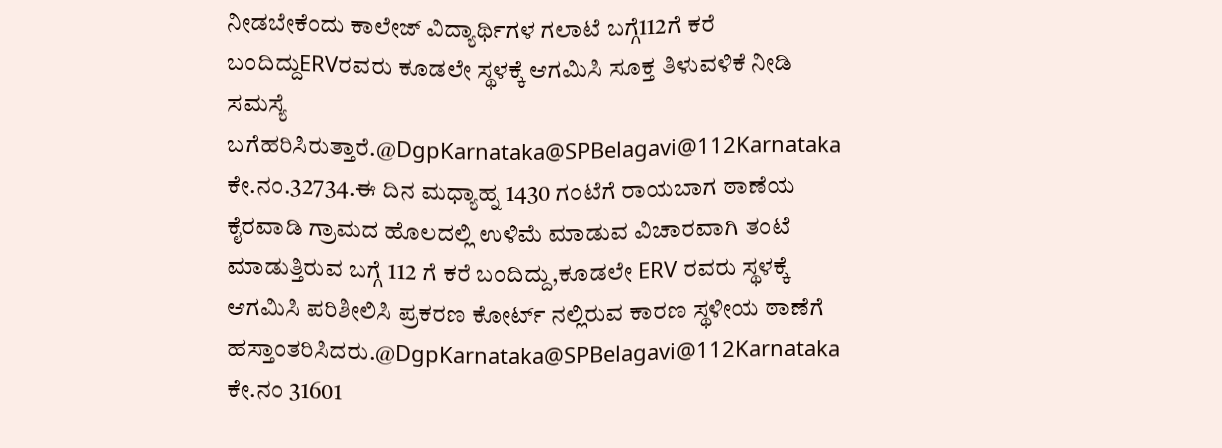ನೀಡಬೇಕೆಂದು ಕಾಲೇಜ್ ವಿದ್ಯಾರ್ಥಿಗಳ ಗಲಾಟೆ ಬಗ್ಗೆ112ಗೆ ಕರೆ ಬಂದಿದ್ದುERVರವರು ಕೂಡಲೇ ಸ್ಥಳಕ್ಕೆ ಆಗಮಿಸಿ ಸೂಕ್ತ ತಿಳುವಳಿಕೆ ನೀಡಿ ಸಮಸ್ಯೆ ಬಗೆಹರಿಸಿರುತ್ತಾರೆ.@DgpKarnataka@SPBelagavi@112Karnataka
ಕೇ.ನಂ.32734.ಈ ದಿನ ಮಧ್ಯಾಹ್ನ 1430 ಗಂಟೆಗೆ ರಾಯಬಾಗ ಠಾಣೆಯ ಕೈರವಾಡಿ ಗ್ರಾಮದ ಹೊಲದಲ್ಲಿ ಉಳಿಮೆ ಮಾಡುವ ವಿಚಾರವಾಗಿ ತಂಟೆ ಮಾಡುತ್ತಿರುವ ಬಗ್ಗೆ 112 ಗೆ ಕರೆ ಬಂದಿದ್ದು,ಕೂಡಲೇ ERV ರವರು ಸ್ಥಳಕ್ಕೆ ಆಗಮಿಸಿ ಪರಿಶೀಲಿಸಿ ಪ್ರಕರಣ ಕೋರ್ಟ್ ನಲ್ಲಿರುವ ಕಾರಣ ಸ್ಥಳೀಯ ಠಾಣೆಗೆ ಹಸ್ತಾಂತರಿಸಿದರು.@DgpKarnataka@SPBelagavi@112Karnataka
ಕೇ.ನಂ 31601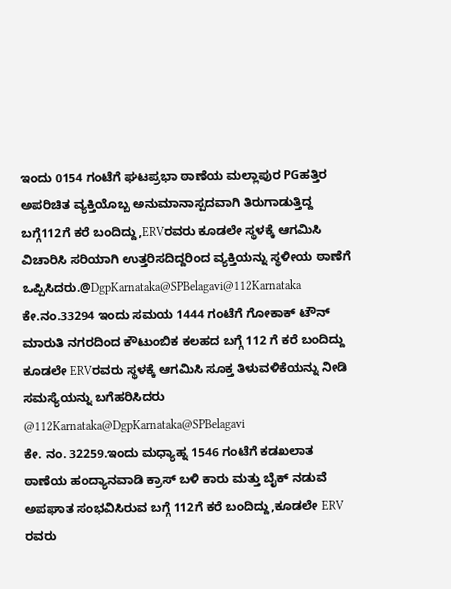ಇಂದು 0154 ಗಂಟೆಗೆ ಘಟಪ್ರಭಾ ಠಾಣೆಯ ಮಲ್ಲಾಪುರ PGಹತ್ತಿರ ಅಪರಿಚಿತ ವ್ಯಕ್ತಿಯೊಬ್ಬ ಅನುಮಾನಾಸ್ಪದವಾಗಿ ತಿರುಗಾಡುತ್ತಿದ್ದ ಬಗ್ಗೆ112ಗೆ ಕರೆ ಬಂದಿದ್ದು,ERVರವರು ಕೂಡಲೇ ಸ್ಥಳಕ್ಕೆ ಆಗಮಿಸಿ ವಿಚಾರಿಸಿ ಸರಿಯಾಗಿ ಉತ್ತರಿಸದಿದ್ದರಿಂದ ವ್ಯಕ್ತಿಯನ್ನು ಸ್ಥಳೀಯ ಠಾಣೆಗೆ ಒಪ್ಪಿಸಿದರು.@DgpKarnataka@SPBelagavi@112Karnataka
ಕೇ.ನಂ.33294 ಇಂದು ಸಮಯ 1444 ಗಂಟೆಗೆ ಗೋಕಾಕ್ ಟೌನ್ ಮಾರುತಿ ನಗರದಿಂದ ಕೌಟುಂಬಿಕ ಕಲಹದ ಬಗ್ಗೆ 112 ಗೆ ಕರೆ ಬಂದಿದ್ದು ಕೂಡಲೇ ERVರವರು ಸ್ಥಳಕ್ಕೆ ಆಗಮಿಸಿ ಸೂಕ್ತ ತಿಳುವಳಿಕೆಯನ್ನು ನೀಡಿ ಸಮಸ್ಯೆಯನ್ನು ಬಗೆಹರಿಸಿದರು @112Karnataka@DgpKarnataka@SPBelagavi
ಕೇ. ನಂ. 32259.ಇಂದು ಮಧ್ಯಾಹ್ನ 1546 ಗಂಟೆಗೆ ಕಡಖಲಾತ ಠಾಣೆಯ ಹಂದ್ಯಾನವಾಡಿ ಕ್ರಾಸ್ ಬಳಿ ಕಾರು ಮತ್ತು ಬೈಕ್ ನಡುವೆ ಅಪಘಾತ ಸಂಭವಿಸಿರುವ ಬಗ್ಗೆ 112ಗೆ ಕರೆ ಬಂದಿದ್ದು,ಕೂಡಲೇ ERV ರವರು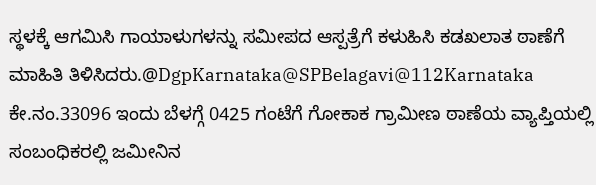ಸ್ಥಳಕ್ಕೆ ಆಗಮಿಸಿ ಗಾಯಾಳುಗಳನ್ನು ಸಮೀಪದ ಆಸ್ಪತ್ರೆಗೆ ಕಳುಹಿಸಿ ಕಡಖಲಾತ ಠಾಣೆಗೆ ಮಾಹಿತಿ ತಿಳಿಸಿದರು.@DgpKarnataka@SPBelagavi@112Karnataka
ಕೇ.ನಂ.33096 ಇಂದು ಬೆಳಗ್ಗೆ 0425 ಗಂಟೆಗೆ ಗೋಕಾಕ ಗ್ರಾಮೀಣ ಠಾಣೆಯ ವ್ಯಾಪ್ತಿಯಲ್ಲಿ ಸಂಬಂಧಿಕರಲ್ಲಿ ಜಮೀನಿನ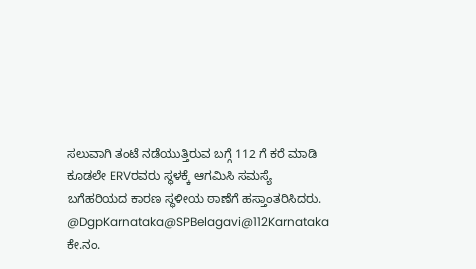ಸಲುವಾಗಿ ತಂಟೆ ನಡೆಯುತ್ತಿರುವ ಬಗ್ಗೆ 112 ಗೆ ಕರೆ ಮಾಡಿ ಕೂಡಲೇ ERVರವರು ಸ್ಥಳಕ್ಕೆ ಆಗಮಿಸಿ ಸಮಸ್ಯೆ ಬಗೆಹರಿಯದ ಕಾರಣ ಸ್ಥಳೀಯ ಠಾಣೆಗೆ ಹಸ್ತಾಂತರಿಸಿದರು. @DgpKarnataka@SPBelagavi@112Karnataka
ಕೇ.ನಂ.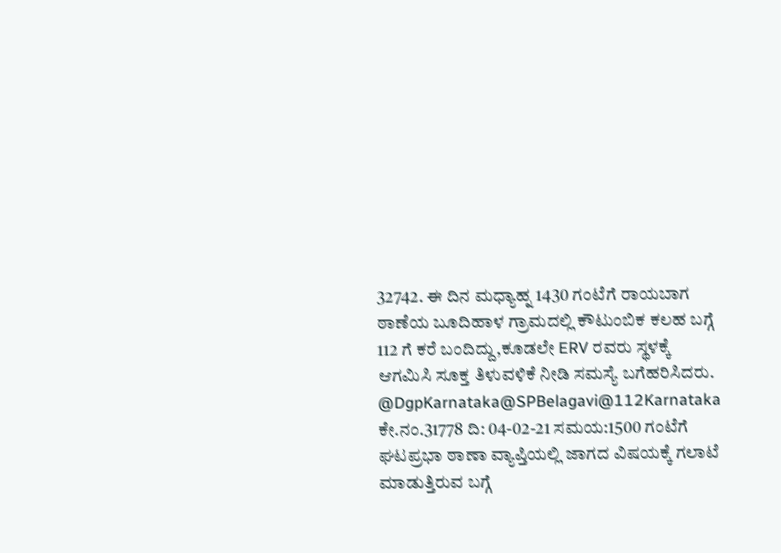32742. ಈ ದಿನ ಮಧ್ಯಾಹ್ನ 1430 ಗಂಟೆಗೆ ರಾಯಬಾಗ ಠಾಣೆಯ ಬೂದಿಹಾಳ ಗ್ರಾಮದಲ್ಲಿ ಕೌಟುಂಬಿಕ ಕಲಹ ಬಗ್ಗೆ 112 ಗೆ ಕರೆ ಬಂದಿದ್ದು,ಕೂಡಲೇ ERV ರವರು ಸ್ಥಳಕ್ಕೆ ಆಗಮಿಸಿ ಸೂಕ್ತ ತಿಳುವಳಿಕೆ ನೀಡಿ ಸಮಸ್ಯೆ ಬಗೆಹರಿಸಿದರು. @DgpKarnataka@SPBelagavi@112Karnataka
ಕೇ.ನಂ.31778 ದಿ: 04-02-21 ಸಮಯ:1500 ಗಂಟೆಗೆ ಘಟಪ್ರಭಾ ಠಾಣಾ ವ್ಯಾಪ್ತಿಯಲ್ಲಿ ಜಾಗದ ವಿಷಯಕ್ಕೆ ಗಲಾಟೆ ಮಾಡುತ್ತಿರುವ ಬಗ್ಗೆ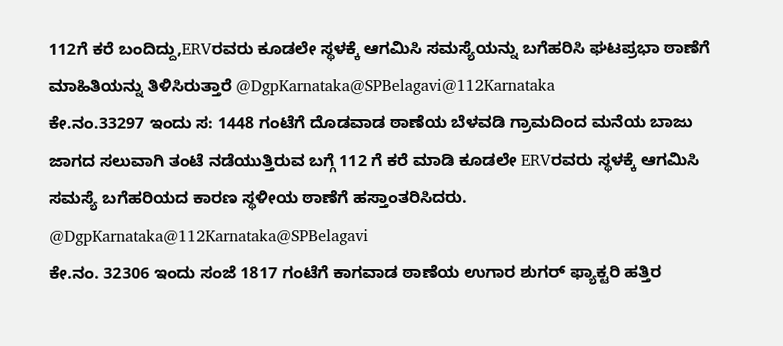112ಗೆ ಕರೆ ಬಂದಿದ್ದು,ERVರವರು ಕೂಡಲೇ ಸ್ಥಳಕ್ಕೆ ಆಗಮಿಸಿ ಸಮಸ್ಯೆಯನ್ನು ಬಗೆಹರಿಸಿ ಘಟಪ್ರಭಾ ಠಾಣೆಗೆ ಮಾಹಿತಿಯನ್ನು ತಿಳಿಸಿರುತ್ತಾರೆ @DgpKarnataka@SPBelagavi@112Karnataka
ಕೇ.ನಂ.33297 ಇಂದು ಸ: 1448 ಗಂಟೆಗೆ ದೊಡವಾಡ ಠಾಣೆಯ ಬೆಳವಡಿ ಗ್ರಾಮದಿಂದ ಮನೆಯ ಬಾಜು ಜಾಗದ ಸಲುವಾಗಿ ತಂಟೆ ನಡೆಯುತ್ತಿರುವ ಬಗ್ಗೆ 112 ಗೆ ಕರೆ ಮಾಡಿ ಕೂಡಲೇ ERVರವರು ಸ್ಥಳಕ್ಕೆ ಆಗಮಿಸಿ ಸಮಸ್ಯೆ ಬಗೆಹರಿಯದ ಕಾರಣ ಸ್ಥಳೀಯ ಠಾಣೆಗೆ ಹಸ್ತಾಂತರಿಸಿದರು. @DgpKarnataka@112Karnataka@SPBelagavi
ಕೇ.ನಂ. 32306 ಇಂದು ಸಂಜೆ 1817 ಗಂಟೆಗೆ ಕಾಗವಾಡ ಠಾಣೆಯ ಉಗಾರ ಶುಗರ್ ಫ್ಯಾಕ್ಟರಿ ಹತ್ತಿರ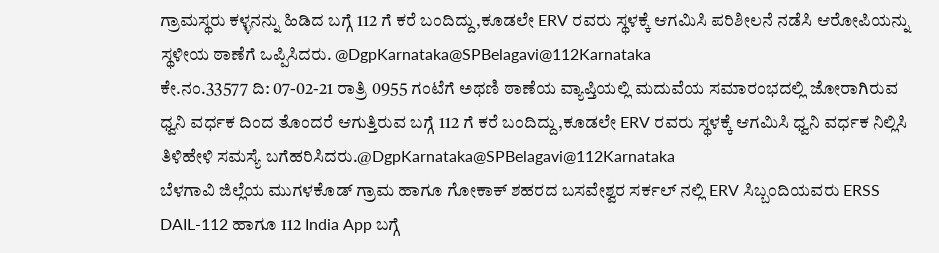ಗ್ರಾಮಸ್ಥರು ಕಳ್ಳನನ್ನು ಹಿಡಿದ ಬಗ್ಗೆ 112 ಗೆ ಕರೆ ಬಂದಿದ್ದು,ಕೂಡಲೇ ERV ರವರು ಸ್ಥಳಕ್ಕೆ ಆಗಮಿಸಿ ಪರಿಶೀಲನೆ ನಡೆಸಿ ಆರೋಪಿಯನ್ನು ಸ್ಥಳೀಯ ಠಾಣೆಗೆ ಒಪ್ಪಿಸಿದರು. @DgpKarnataka@SPBelagavi@112Karnataka
ಕೇ.ನಂ.33577 ದಿ: 07-02-21 ರಾತ್ರಿ 0955 ಗಂಟೆಗೆ ಅಥಣಿ ಠಾಣೆಯ ವ್ಯಾಪ್ತಿಯಲ್ಲಿ ಮದುವೆಯ ಸಮಾರಂಭದಲ್ಲಿ ಜೋರಾಗಿರುವ ಧ್ವನಿ ವರ್ಧಕ ದಿಂದ ತೊಂದರೆ ಆಗುತ್ತಿರುವ ಬಗ್ಗೆ 112 ಗೆ ಕರೆ ಬಂದಿದ್ದು,ಕೂಡಲೇ ERV ರವರು ಸ್ಥಳಕ್ಕೆ ಆಗಮಿಸಿ ಧ್ವನಿ ವರ್ಧಕ ನಿಲ್ಲಿಸಿ ತಿಳಿಹೇಳಿ ಸಮಸ್ಯೆ ಬಗೆಹರಿಸಿದರು.@DgpKarnataka@SPBelagavi@112Karnataka
ಬೆಳಗಾವಿ ಜಿಲ್ಲೆಯ ಮುಗಳಕೊಡ್ ಗ್ರಾಮ ಹಾಗೂ ಗೋಕಾಕ್ ಶಹರದ ಬಸವೇಶ್ವರ ಸರ್ಕಲ್ ನಲ್ಲಿ ERV ಸಿಬ್ಬಂದಿಯವರು ERSS DAIL-112 ಹಾಗೂ 112 India App ಬಗ್ಗೆ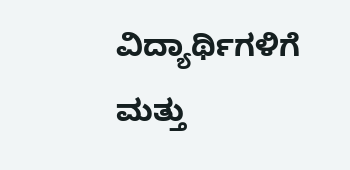ವಿದ್ಯಾರ್ಥಿಗಳಿಗೆ ಮತ್ತು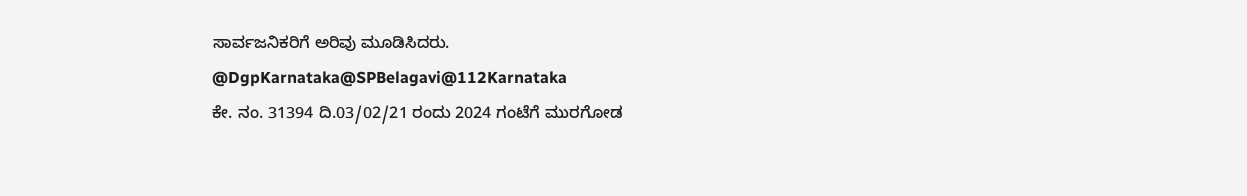ಸಾರ್ವಜನಿಕರಿಗೆ ಅರಿವು ಮೂಡಿಸಿದರು. @DgpKarnataka@SPBelagavi@112Karnataka
ಕೇ. ನಂ. 31394 ದಿ.03/02/21 ರಂದು 2024 ಗಂಟೆಗೆ ಮುರಗೋಡ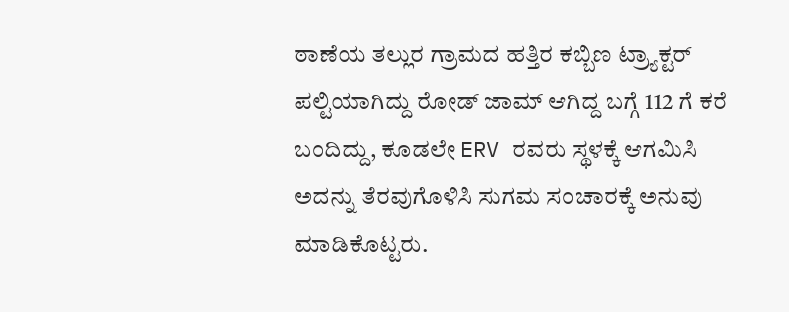ಠಾಣೆಯ ತಲ್ಲುರ ಗ್ರಾಮದ ಹತ್ತಿರ ಕಬ್ಬಿಣ ಟ್ರ್ಯಾಕ್ಟರ್ ಪಲ್ಟಿಯಾಗಿದ್ದು ರೋಡ್ ಜಾಮ್ ಆಗಿದ್ದ ಬಗ್ಗೆ 112 ಗೆ ಕರೆ ಬಂದಿದ್ದು, ಕೂಡಲೇ ERV ರವರು ಸ್ಥಳಕ್ಕೆ ಆಗಮಿಸಿ ಅದನ್ನು ತೆರವುಗೊಳಿಸಿ ಸುಗಮ ಸಂಚಾರಕ್ಕೆ ಅನುವು ಮಾಡಿಕೊಟ್ಟರು.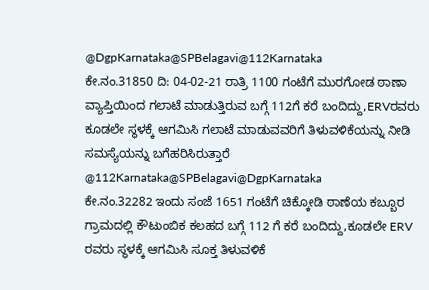@DgpKarnataka@SPBelagavi@112Karnataka
ಕೇ.ನಂ.31850 ದಿ: 04-02-21 ರಾತ್ರಿ 1100 ಗಂಟೆಗೆ ಮುರಗೋಡ ಠಾಣಾ ವ್ಯಾಪ್ತಿಯಿಂದ ಗಲಾಟೆ ಮಾಡುತ್ತಿರುವ ಬಗ್ಗೆ 112ಗೆ ಕರೆ ಬಂದಿದ್ದು,ERVರವರು ಕೂಡಲೇ ಸ್ಥಳಕ್ಕೆ ಆಗಮಿಸಿ ಗಲಾಟೆ ಮಾಡುವವರಿಗೆ ತಿಳುವಳಿಕೆಯನ್ನು ನೀಡಿ ಸಮಸ್ಯೆಯನ್ನು ಬಗೆಹರಿಸಿರುತ್ತಾರೆ @112Karnataka@SPBelagavi@DgpKarnataka
ಕೇ.ನಂ.32282 ಇಂದು ಸಂಜೆ 1651 ಗಂಟೆಗೆ ಚಿಕ್ಕೋಡಿ ಠಾಣೆಯ ಕಬ್ಬೂರ ಗ್ರಾಮದಲ್ಲಿ ಕೌಟುಂಬಿಕ ಕಲಹದ ಬಗ್ಗೆ 112 ಗೆ ಕರೆ ಬಂದಿದ್ದು,ಕೂಡಲೇ ERV ರವರು ಸ್ಥಳಕ್ಕೆ ಆಗಮಿಸಿ ಸೂಕ್ತ ತಿಳುವಳಿಕೆ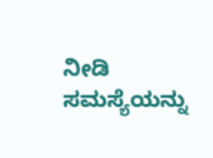ನೀಡಿ ಸಮಸ್ಯೆಯನ್ನು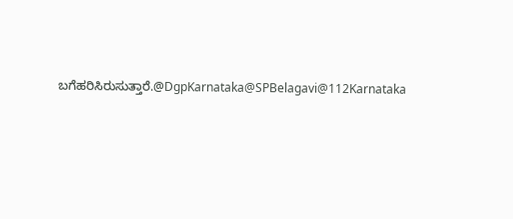ಬಗೆಹರಿಸಿರುಸುತ್ತಾರೆ.@DgpKarnataka@SPBelagavi@112Karnataka